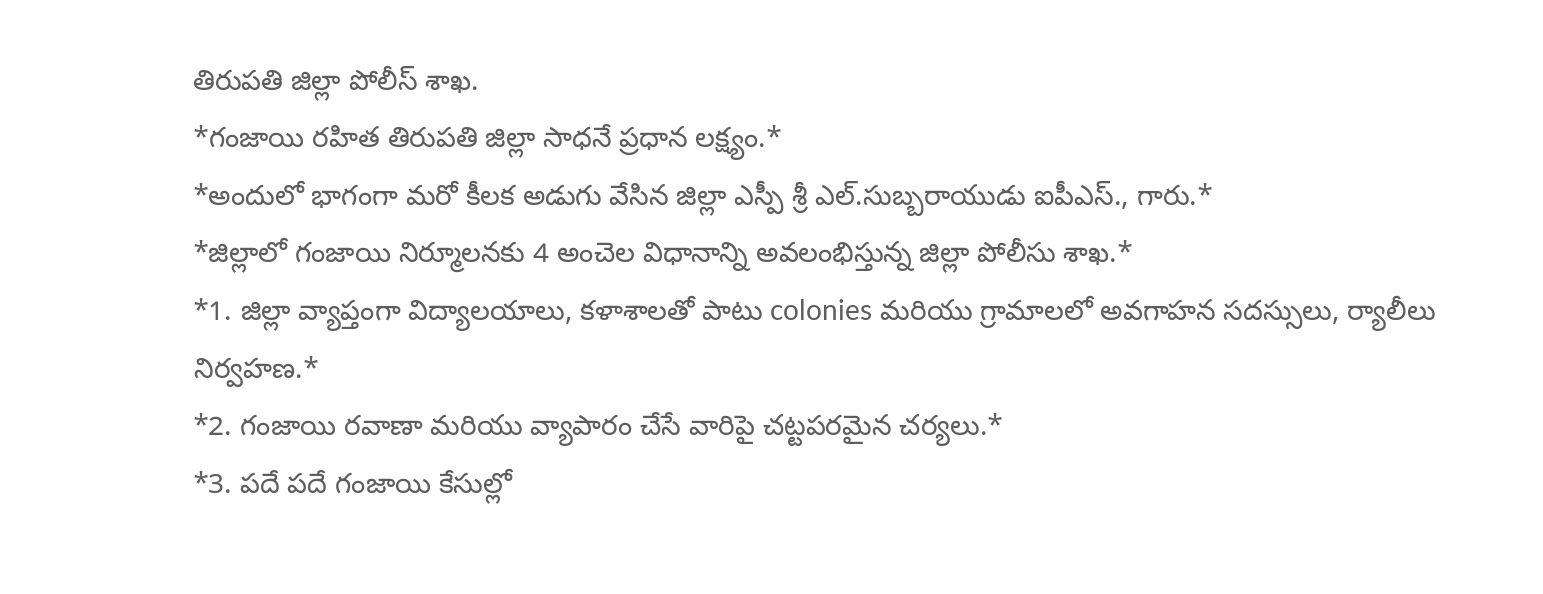తిరుపతి జిల్లా పోలీస్ శాఖ.
*గంజాయి రహిత తిరుపతి జిల్లా సాధనే ప్రధాన లక్ష్యం.*
*అందులో భాగంగా మరో కీలక అడుగు వేసిన జిల్లా ఎస్పీ శ్రీ ఎల్.సుబ్బరాయుడు ఐపీఎస్., గారు.*
*జిల్లాలో గంజాయి నిర్మూలనకు 4 అంచెల విధానాన్ని అవలంభిస్తున్న జిల్లా పోలీసు శాఖ.*
*1. జిల్లా వ్యాప్తంగా విద్యాలయాలు, కళాశాలతో పాటు colonies మరియు గ్రామాలలో అవగాహన సదస్సులు, ర్యాలీలు నిర్వహణ.*
*2. గంజాయి రవాణా మరియు వ్యాపారం చేసే వారిపై చట్టపరమైన చర్యలు.*
*3. పదే పదే గంజాయి కేసుల్లో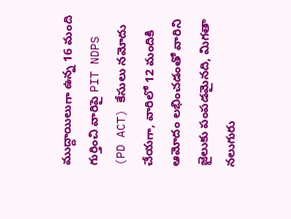ముద్దాయిలుగా ఉన్న 16 మంది గుర్తించి వారిపై PIT NDPS (PD ACT) కేసులు నమోదు చేయగా, వారిలో 12 మందికి ఆమోదం లభించడంతో వారిని జైలుకు పంపడమైనది, మిగతా నలుగురు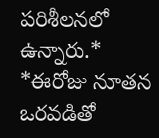పరిశీలనలో ఉన్నారు.*
*ఈరోజు నూతన ఒరవడితో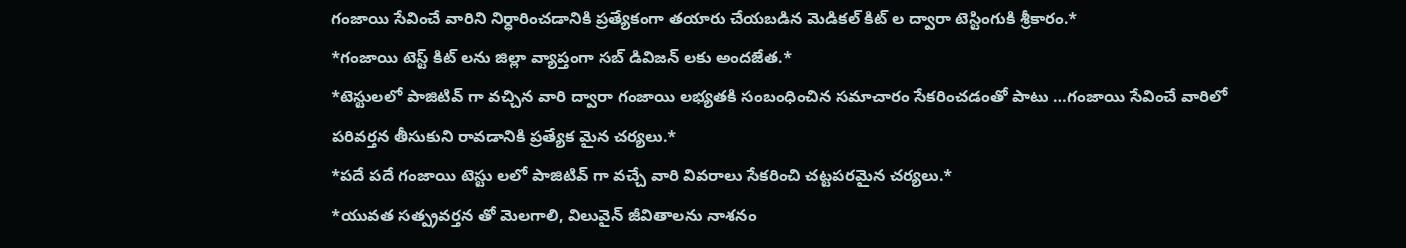గంజాయి సేవించే వారిని నిర్ధారించడానికి ప్రత్యేకంగా తయారు చేయబడిన మెడికల్ కిట్ ల ద్వారా టెస్టింగుకి శ్రీకారం.*
*గంజాయి టెస్ట్ కిట్ లను జిల్లా వ్యాప్తంగా సబ్ డివిజన్ లకు అందజేత.*
*టెస్టులలో పాజిటివ్ గా వచ్చిన వారి ద్వారా గంజాయి లభ్యతకి సంబంధించిన సమాచారం సేకరించడంతో పాటు …గంజాయి సేవించే వారిలో పరివర్తన తీసుకుని రావడానికి ప్రత్యేక మైన చర్యలు.*
*పదే పదే గంజాయి టెస్టు లలో పాజిటివ్ గా వచ్చే వారి వివరాలు సేకరించి చట్టపరమైన చర్యలు.*
*యువత సత్ప్రవర్తన తో మెలగాలి, విలువైన్ జీవితాలను నాశనం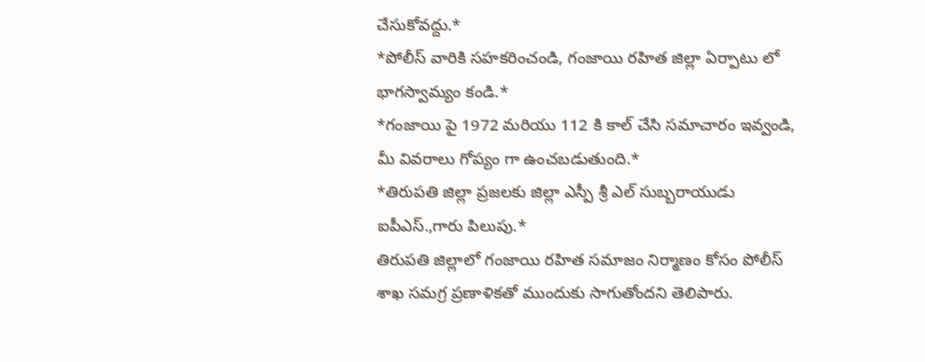చేసుకోవద్దు.*
*పోలీస్ వారికి సహకరించండి, గంజాయి రహిత జిల్లా ఏర్పాటు లో భాగస్వామ్యం కండి.*
*గంజాయి పై 1972 మరియు 112 కి కాల్ చేసి సమాచారం ఇవ్వండి, మీ వివరాలు గోప్యం గా ఉంచబడుతుంది.*
*తిరుపతి జిల్లా ప్రజలకు జిల్లా ఎస్పీ శ్రీ ఎల్ సుబ్బరాయుడు ఐపీఎస్.,గారు పిలుపు.*
తిరుపతి జిల్లాలో గంజాయి రహిత సమాజం నిర్మాణం కోసం పోలీస్ శాఖ సమగ్ర ప్రణాళికతో ముందుకు సాగుతోందని తెలిపారు.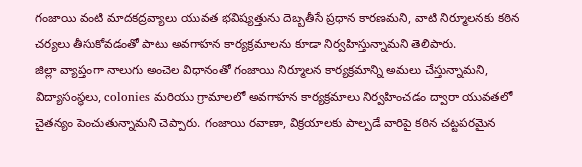గంజాయి వంటి మాదకద్రవ్యాలు యువత భవిష్యత్తును దెబ్బతీసే ప్రధాన కారణమని, వాటి నిర్మూలనకు కఠిన చర్యలు తీసుకోవడంతో పాటు అవగాహన కార్యక్రమాలను కూడా నిర్వహిస్తున్నామని తెలిపారు.
జిల్లా వ్యాప్తంగా నాలుగు అంచెల విధానంతో గంజాయి నిర్మూలన కార్యక్రమాన్ని అమలు చేస్తున్నామని, విద్యాసంస్థలు, colonies మరియు గ్రామాలలో అవగాహన కార్యక్రమాలు నిర్వహించడం ద్వారా యువతలో చైతన్యం పెంచుతున్నామని చెప్పారు. గంజాయి రవాణా, విక్రయాలకు పాల్పడే వారిపై కఠిన చట్టపరమైన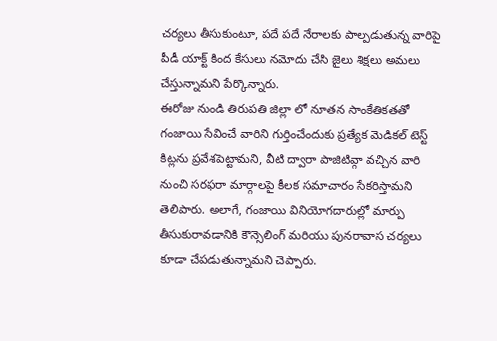చర్యలు తీసుకుంటూ, పదే పదే నేరాలకు పాల్పడుతున్న వారిపై పీడీ యాక్ట్ కింద కేసులు నమోదు చేసి జైలు శిక్షలు అమలు చేస్తున్నామని పేర్కొన్నారు.
ఈరోజు నుండి తిరుపతి జిల్లా లో నూతన సాంకేతికతతో గంజాయి సేవించే వారిని గుర్తించేందుకు ప్రత్యేక మెడికల్ టెస్ట్ కిట్లను ప్రవేశపెట్టామని, వీటి ద్వారా పాజిటివ్గా వచ్చిన వారి నుంచి సరఫరా మార్గాలపై కీలక సమాచారం సేకరిస్తామని తెలిపారు. అలాగే, గంజాయి వినియోగదారుల్లో మార్పు తీసుకురావడానికి కౌన్సెలింగ్ మరియు పునరావాస చర్యలు కూడా చేపడుతున్నామని చెప్పారు.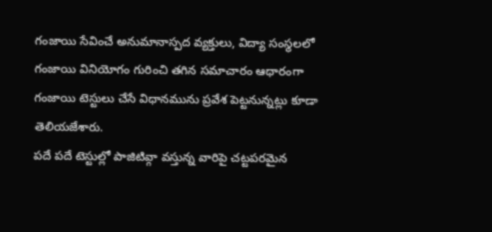గంజాయి సేవించే అనుమానాస్పద వ్యక్తులు, విద్యా సంస్థలలో గంజాయి వినియోగం గురించి తగిన సమాచారం ఆధారంగా గంజాయి టెస్టులు చేసే విధానమును ప్రవేశ పెట్టనున్నట్లు కూడా తెలియజేశారు.
పదే పదే టెస్టుల్లో పాజిటివ్గా వస్తున్న వారిపై చట్టపరమైన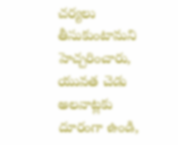చర్యలు తీసుకుంటామని హెచ్చరించారు, యువత చెడు అలవాట్లకు దూరంగా ఉండి,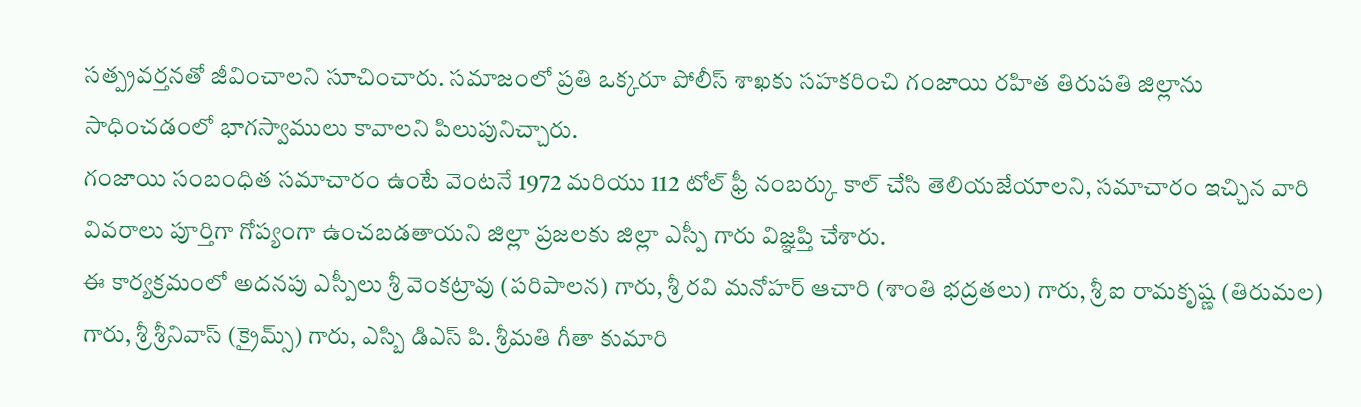సత్ప్రవర్తనతో జీవించాలని సూచించారు. సమాజంలో ప్రతి ఒక్కరూ పోలీస్ శాఖకు సహకరించి గంజాయి రహిత తిరుపతి జిల్లాను సాధించడంలో భాగస్వాములు కావాలని పిలుపునిచ్చారు.
గంజాయి సంబంధిత సమాచారం ఉంటే వెంటనే 1972 మరియు 112 టోల్ ఫ్రీ నంబర్కు కాల్ చేసి తెలియజేయాలని, సమాచారం ఇచ్చిన వారి వివరాలు పూర్తిగా గోప్యంగా ఉంచబడతాయని జిల్లా ప్రజలకు జిల్లా ఎస్పీ గారు విజ్ఞప్తి చేశారు.
ఈ కార్యక్రమంలో అదనపు ఎస్పీలు శ్రీ వెంకట్రావు (పరిపాలన) గారు, శ్రీ రవి మనోహర్ ఆచారి (శాంతి భద్రతలు) గారు, శ్రీ ఐ రామకృష్ణ (తిరుమల) గారు, శ్రీ శ్రీనివాస్ (క్రైమ్స్) గారు, ఎస్బి డిఎస్ పి. శ్రీమతి గీతా కుమారి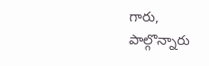గారు, పాల్గొన్నారు